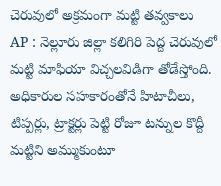చెరువులో అక్రమంగా మట్టి తవ్వకాలు
AP : నెల్లూరు జిల్లా కలిగిరి పెద్ద చెరువులో మట్టి మాఫియా విచ్చలవిడిగా తోడేస్తోంది. అధికారుల సహకారంతోనే హిటాచీలు, టిప్పర్లు, ట్రాక్టర్లు పెట్టి రోజూ టన్నుల కొద్దీ మట్టిని అమ్ముకుంటూ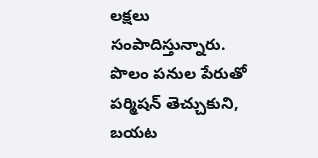లక్షలు సంపాదిస్తున్నారు. పొలం పనుల పేరుతో పర్మిషన్ తెచ్చుకుని, బయట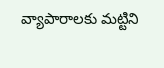వ్యాపారాలకు మట్టిని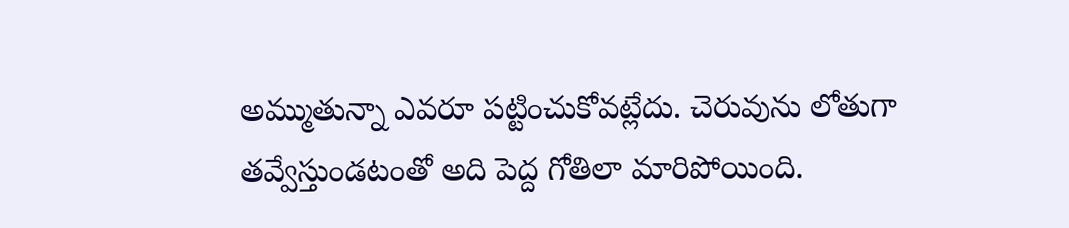అమ్ముతున్నా ఎవరూ పట్టించుకోవట్లేదు. చెరువును లోతుగా తవ్వేస్తుండటంతో అది పెద్ద గోతిలా మారిపోయింది.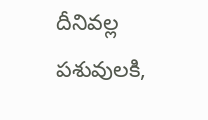దీనివల్ల పశువులకి,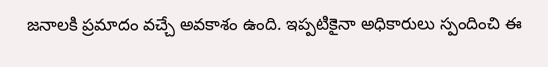జనాలకి ప్రమాదం వచ్చే అవకాశం ఉంది. ఇప్పటికైనా అధికారులు స్పందించి ఈ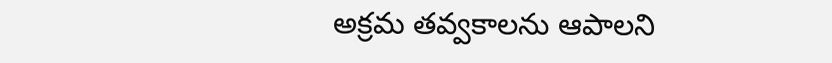అక్రమ తవ్వకాలను ఆపాలని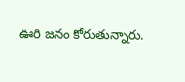ఊరి జనం కోరుతున్నారు.